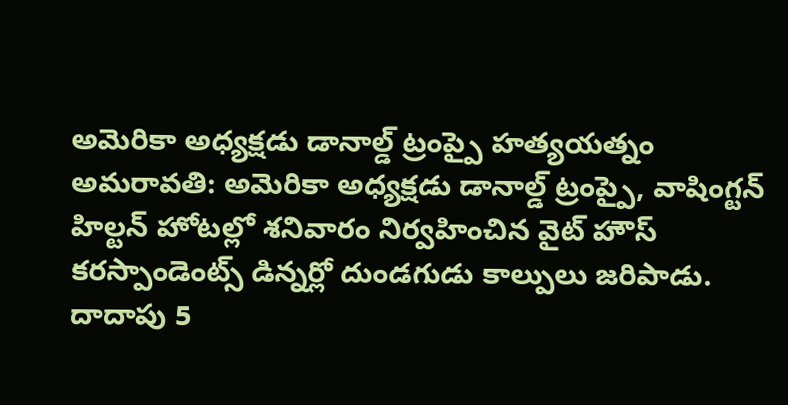అమెరికా అధ్యక్షడు డానాల్డ్ ట్రంప్పై హత్యయత్నం
అమరావతి: అమెరికా అధ్యక్షడు డానాల్డ్ ట్రంప్పై, వాషింగ్టన్ హిల్టన్ హోటల్లో శనివారం నిర్వహించిన వైట్ హౌస్ కరస్పాండెంట్స్ డిన్నర్లో దుండగుడు కాల్పులు జరిపాడు. దాదాపు 5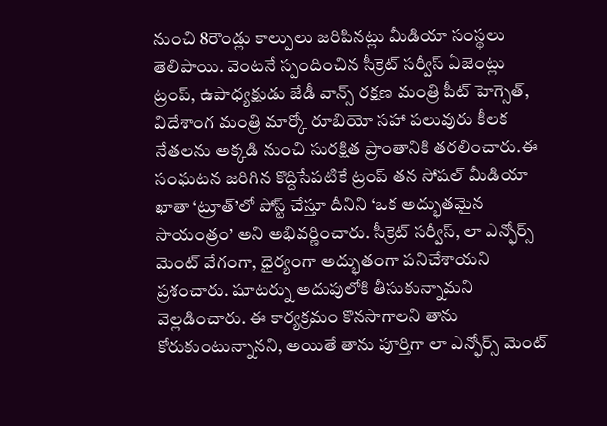నుంచి 8రౌండ్లు కాల్పులు జరిపినట్లు మీడియా సంస్థలు తెలిపాయి. వెంటనే స్పందించిన సీక్రెట్ సర్వీస్ ఏజెంట్లు ట్రంప్, ఉపాధ్యక్షుడు జేడీ వాన్స్ రక్షణ మంత్రి పీట్ హెగ్సెత్, విదేశాంగ మంత్రి మార్కో రూబియో సహా పలువురు కీలక నేతలను అక్కడి నుంచి సురక్షిత ప్రాంతానికి తరలించారు.ఈ సంఘటన జరిగిన కొద్దిసేపటికే ట్రంప్ తన సోషల్ మీడియా ఖాతా ‘ట్రూత్’లో పోస్ట్ చేస్తూ దీనిని ‘ఒక అద్భుతమైన సాయంత్రం’ అని అభివర్ణించారు. సీక్రెట్ సర్వీస్, లా ఎన్ఫోర్స్ మెంట్ వేగంగా, ధైర్యంగా అద్భుతంగా పనిచేశాయని ప్రశంచారు. షూటర్ను అదుపులోకి తీసుకున్నామని వెల్లడించారు. ఈ కార్యక్రమం కొనసాగాలని తాను కోరుకుంటున్నానని, అయితే తాను పూర్తిగా లా ఎన్ఫోర్స్ మెంట్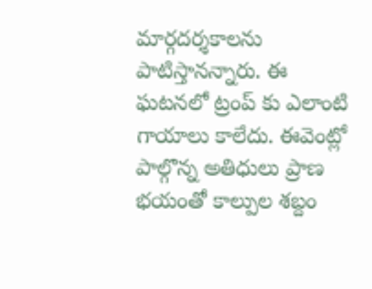మార్గదర్శకాలను పాటిస్తానన్నారు. ఈ ఘటనలో ట్రంప్ కు ఎలాంటి గాయాలు కాలేదు. ఈవెంట్లో పాల్గొన్న అతిధులు ప్రాణ భయంతో కాల్పుల శబ్దం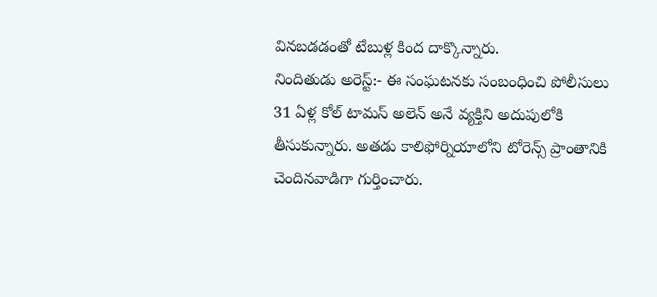వినబడడంతో టేబుళ్ల కింద దాక్కొన్నారు.
నిందితుడు అరెస్ట్:- ఈ సంఘటనకు సంబంధించి పోలీసులు 31 ఏళ్ల కోల్ టామస్ అలెన్ అనే వ్యక్తిని అదుపులోకి తీసుకున్నారు. అతడు కాలిఫోర్నియాలోని టోరెన్స్ ప్రాంతానికి చెందినవాడిగా గుర్తించారు.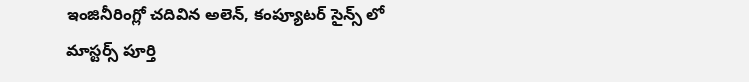ఇంజినీరింగ్లో చదివిన అలెన్, కంప్యూటర్ సైన్స్ లో మాస్టర్స్ పూర్తి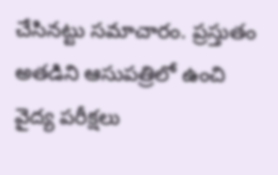చేసినట్టు సమాచారం. ప్రస్తుతం అతడిని ఆసుపత్రిలో ఉంచి వైద్య పరీక్షలు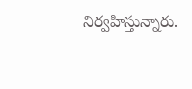నిర్వహిస్తున్నారు.